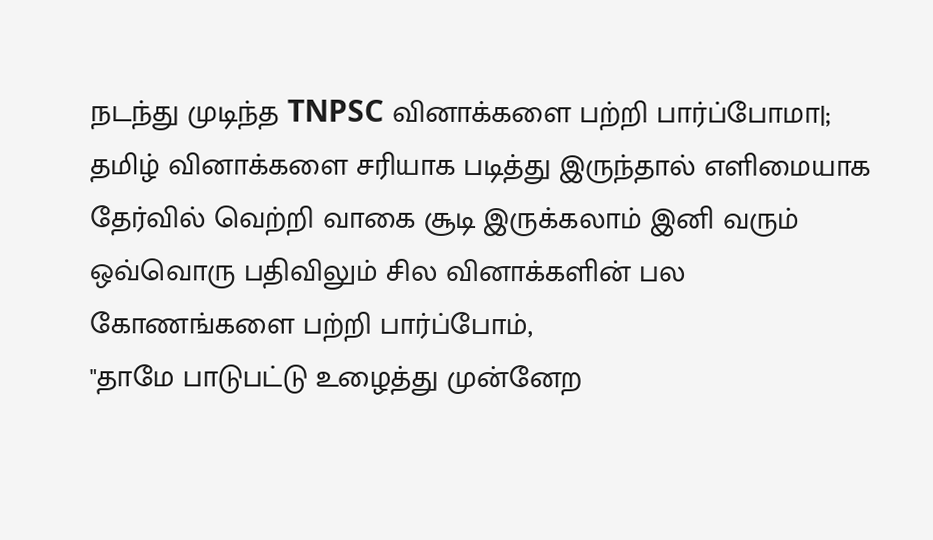நடந்து முடிந்த TNPSC வினாக்களை பற்றி பார்ப்போமா|;
தமிழ் வினாக்களை சரியாக படித்து இருந்தால் எளிமையாக தேர்வில் வெற்றி வாகை சூடி இருக்கலாம் இனி வரும் ஒவ்வொரு பதிவிலும் சில வினாக்களின் பல கோணங்களை பற்றி பார்ப்போம்,
"தாமே பாடுபட்டு உழைத்து முன்னேற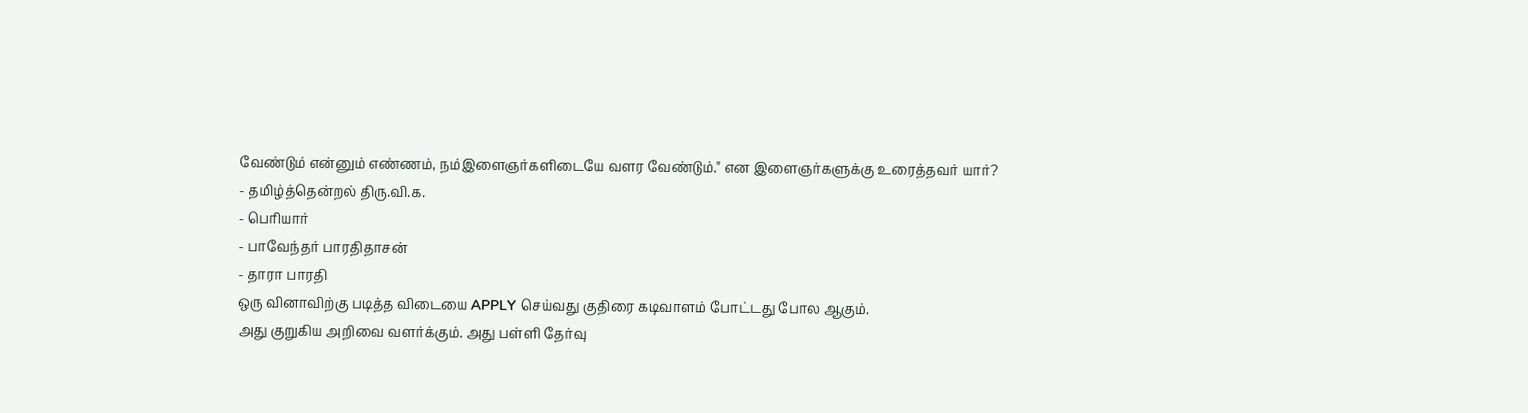வேண்டும் என்னும் எண்ணம், நம்இளைஞர்களிடையே வளர வேண்டும்." என இளைஞர்களுக்கு உரைத்தவர் யார்?
- தமிழ்த்தென்றல் திரு.வி.க.
- பெரியார்
- பாவேந்தர் பாரதிதாசன்
- தாரா பாரதி
ஒரு வினாவிற்கு படித்த விடையை APPLY செய்வது குதிரை கடிவாளம் போட்டது போல ஆகும்.
அது குறுகிய அறிவை வளர்க்கும். அது பள்ளி தேர்வு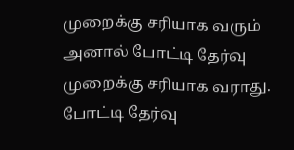முறைக்கு சரியாக வரும் அனால் போட்டி தேர்வு முறைக்கு சரியாக வராது.
போட்டி தேர்வு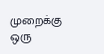முறைக்கு ஒரு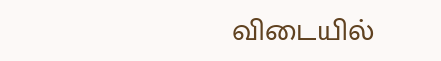விடையில்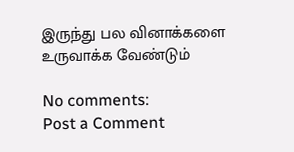இருந்து பல வினாக்களை உருவாக்க வேண்டும்

No comments:
Post a Comment